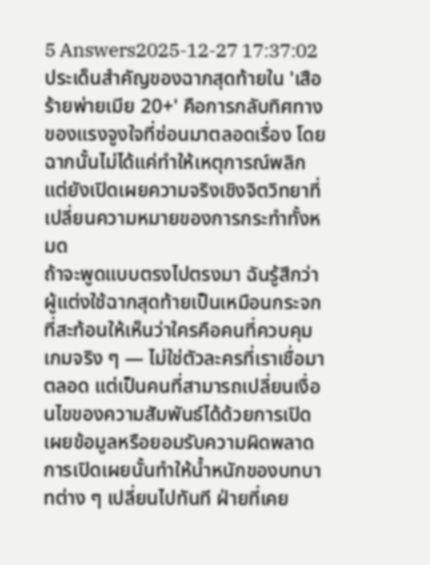5 Answers2025-12-27 17:37:02
ประเด็นสำคัญของฉากสุดท้ายใน 'เสือร้ายพ่ายเมีย 20+' คือการกลับทิศทางของแรงจูงใจที่ซ่อนมาตลอดเรื่อง โดยฉากนั้นไม่ได้แค่ทำให้เหตุการณ์พลิก แต่ยังเปิดเผยความจริงเชิงจิตวิทยาที่เปลี่ยนความหมายของการกระทำทั้งหมด
ถ้าจะพูดแบบตรงไปตรงมา ฉันรู้สึกว่าผู้แต่งใช้ฉากสุดท้ายเป็นเหมือนกระจกที่สะท้อนให้เห็นว่าใครคือคนที่ควบคุมเกมจริง ๆ — ไม่ใช่ตัวละครที่เราเชื่อมาตลอด แต่เป็นคนที่สามารถเปลี่ยนเงื่อนไขของความสัมพันธ์ได้ด้วยการเปิดเผยข้อมูลหรือยอมรับความผิดพลาด การเปิดเผยนั้นทำให้น้ำหนักของบทบาทต่าง ๆ เปลี่ยนไปทันที ฝ่ายที่เคย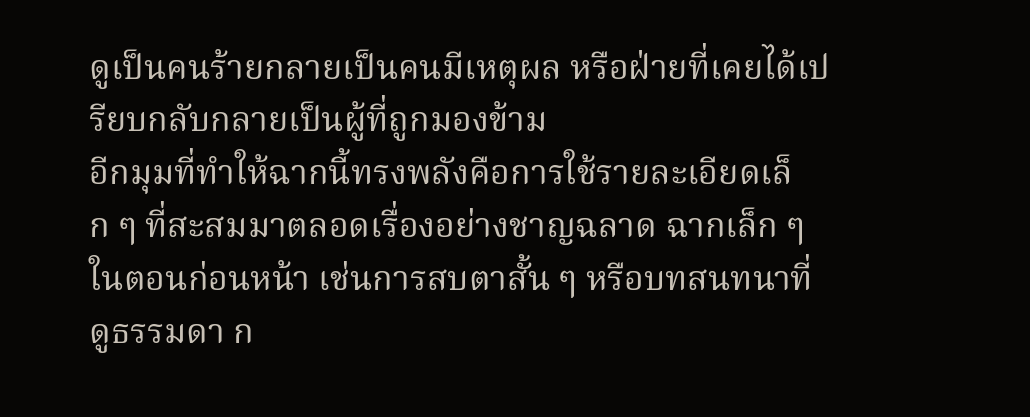ดูเป็นคนร้ายกลายเป็นคนมีเหตุผล หรือฝ่ายที่เคยได้เปรียบกลับกลายเป็นผู้ที่ถูกมองข้าม
อีกมุมที่ทำให้ฉากนี้ทรงพลังคือการใช้รายละเอียดเล็ก ๆ ที่สะสมมาตลอดเรื่องอย่างชาญฉลาด ฉากเล็ก ๆ ในตอนก่อนหน้า เช่นการสบตาสั้น ๆ หรือบทสนทนาที่ดูธรรมดา ก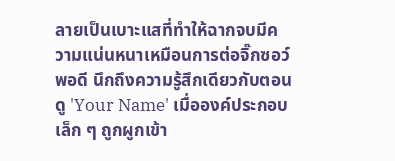ลายเป็นเบาะแสที่ทำให้ฉากจบมีความแน่นหนาเหมือนการต่อจิ๊กซอว์พอดี นึกถึงความรู้สึกเดียวกับตอนดู 'Your Name' เมื่อองค์ประกอบเล็ก ๆ ถูกผูกเข้า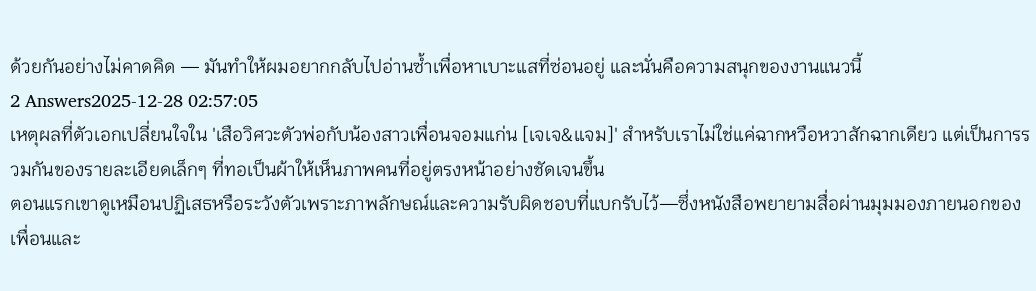ด้วยกันอย่างไม่คาดคิด — มันทำให้ผมอยากกลับไปอ่านซ้ำเพื่อหาเบาะแสที่ซ่อนอยู่ และนั่นคือความสนุกของงานแนวนี้
2 Answers2025-12-28 02:57:05
เหตุผลที่ตัวเอกเปลี่ยนใจใน 'เสือวิศวะตัวพ่อกับน้องสาวเพื่อนจอมแก่น [เจเจ&แจม]' สำหรับเราไม่ใช่แค่ฉากหวือหวาสักฉากเดียว แต่เป็นการรวมกันของรายละเอียดเล็กๆ ที่ทอเป็นผ้าให้เห็นภาพคนที่อยู่ตรงหน้าอย่างชัดเจนขึ้น
ตอนแรกเขาดูเหมือนปฏิเสธหรือระวังตัวเพราะภาพลักษณ์และความรับผิดชอบที่แบกรับไว้—ซึ่งหนังสือพยายามสื่อผ่านมุมมองภายนอกของเพื่อนและ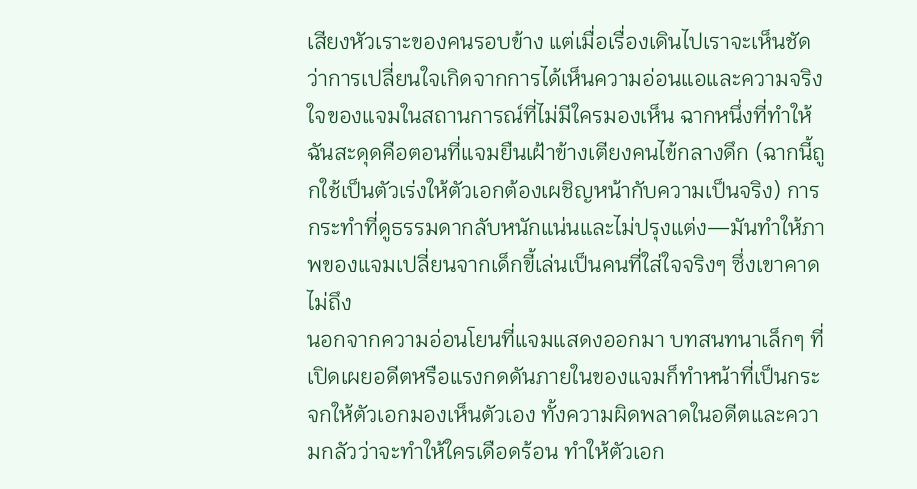เสียงหัวเราะของคนรอบข้าง แต่เมื่อเรื่องเดินไปเราจะเห็นชัดว่าการเปลี่ยนใจเกิดจากการได้เห็นความอ่อนแอและความจริงใจของแจมในสถานการณ์ที่ไม่มีใครมองเห็น ฉากหนึ่งที่ทำให้ฉันสะดุดคือตอนที่แจมยืนเฝ้าข้างเตียงคนไข้กลางดึก (ฉากนี้ถูกใช้เป็นตัวเร่งให้ตัวเอกต้องเผชิญหน้ากับความเป็นจริง) การกระทำที่ดูธรรมดากลับหนักแน่นและไม่ปรุงแต่ง—มันทำให้ภาพของแจมเปลี่ยนจากเด็กขี้เล่นเป็นคนที่ใส่ใจจริงๆ ซึ่งเขาคาดไม่ถึง
นอกจากความอ่อนโยนที่แจมแสดงออกมา บทสนทนาเล็กๆ ที่เปิดเผยอดีตหรือแรงกดดันภายในของแจมก็ทำหน้าที่เป็นกระจกให้ตัวเอกมองเห็นตัวเอง ทั้งความผิดพลาดในอดีตและความกลัวว่าจะทำให้ใครเดือดร้อน ทำให้ตัวเอก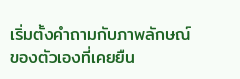เริ่มตั้งคำถามกับภาพลักษณ์ของตัวเองที่เคยยืน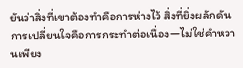ยันว่าสิ่งที่เขาต้องทำคือการห่างไว้ สิ่งที่ยิ่งผลักดันการเปลี่ยนใจคือการกระทำต่อเนื่อง—ไม่ใช่คำหวานเพียง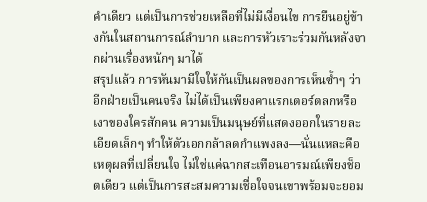คำเดียว แต่เป็นการช่วยเหลือที่ไม่มีเงื่อนไข การยืนอยู่ข้างกันในสถานการณ์ลำบาก และการหัวเราะร่วมกันหลังจากผ่านเรื่องหนักๆ มาได้
สรุปแล้ว การหันมามีใจให้กันเป็นผลของการเห็นซ้ำๆ ว่าอีกฝ่ายเป็นคนจริง ไม่ได้เป็นเพียงคาแรกเตอร์ตลกหรือเงาของใครสักคน ความเป็นมนุษย์ที่แสดงออกในรายละเอียดเล็กๆ ทำให้ตัวเอกกล้าลดกำแพงลง—นั่นแหละคือเหตุผลที่เปลี่ยนใจ ไม่ใช่แค่ฉากสะเทือนอารมณ์เพียงช็อตเดียว แต่เป็นการสะสมความเชื่อใจจนเขาพร้อมจะยอม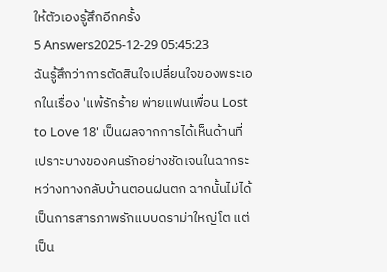ให้ตัวเองรู้สึกอีกครั้ง
5 Answers2025-12-29 05:45:23
ฉันรู้สึกว่าการตัดสินใจเปลี่ยนใจของพระเอกในเรื่อง 'แพ้รักร้าย พ่ายแฟนเพื่อน Lost to Love 18' เป็นผลจากการได้เห็นด้านที่เปราะบางของคนรักอย่างชัดเจนในฉากระหว่างทางกลับบ้านตอนฝนตก ฉากนั้นไม่ได้เป็นการสารภาพรักแบบดราม่าใหญ่โต แต่เป็น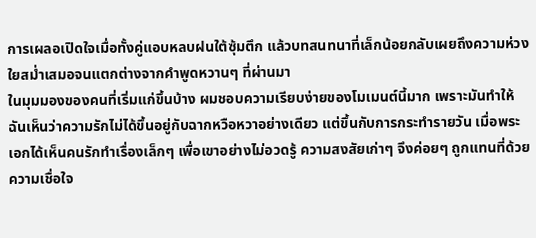การเผลอเปิดใจเมื่อทั้งคู่แอบหลบฝนใต้ซุ้มตึก แล้วบทสนทนาที่เล็กน้อยกลับเผยถึงความห่วงใยสม่ำเสมอจนแตกต่างจากคำพูดหวานๆ ที่ผ่านมา
ในมุมมองของคนที่เริ่มแก่ขึ้นบ้าง ผมชอบความเรียบง่ายของโมเมนต์นี้มาก เพราะมันทำให้ฉันเห็นว่าความรักไม่ได้ขึ้นอยู่กับฉากหวือหวาอย่างเดียว แต่ขึ้นกับการกระทำรายวัน เมื่อพระเอกได้เห็นคนรักทำเรื่องเล็กๆ เพื่อเขาอย่างไม่อวดรู้ ความสงสัยเก่าๆ จึงค่อยๆ ถูกแทนที่ด้วยความเชื่อใจ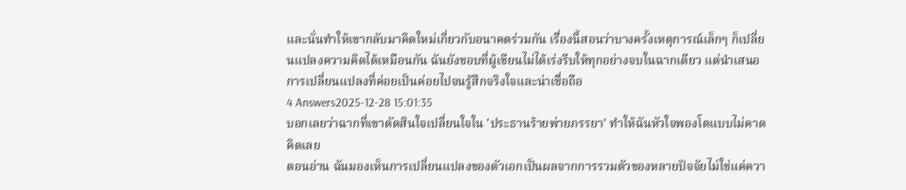และนั่นทำให้เขากลับมาคิดใหม่เกี่ยวกับอนาคตร่วมกัน เรื่องนี้สอนว่าบางครั้งเหตุการณ์เล็กๆ ก็เปลี่ยนแปลงความคิดได้เหมือนกัน ฉันยังชอบที่ผู้เขียนไม่ได้เร่งรีบให้ทุกอย่างจบในฉากเดียว แต่นำเสนอการเปลี่ยนแปลงที่ค่อยเป็นค่อยไปจนรู้สึกจริงใจและน่าเชื่อถือ
4 Answers2025-12-28 15:01:35
บอกเลยว่าฉากที่เขาตัดสินใจเปลี่ยนใจใน 'ประธานร้ายพ่ายภรรยา' ทำให้ฉันหัวใจพองโตแบบไม่คาดคิดเลย
ตอนอ่าน ฉันมองเห็นการเปลี่ยนแปลงของตัวเอกเป็นผลจากการรวมตัวของหลายปัจจัยไม่ใช่แค่ควา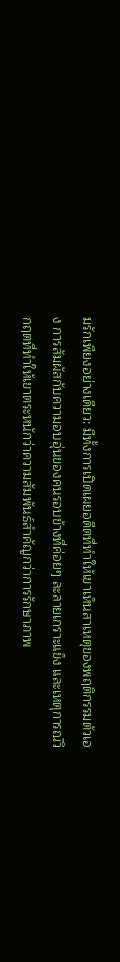มรักเพียงอย่างเดียว: มีทั้งการเปิดเผยอดีตที่ทำให้เขาเห็นสาเหตุของพฤติกรรมตัวเอง การสัมผัสกับความอบอุ่นของคนรอบข้างที่ค่อยๆ ละลายเกราะแข็ง และเหตุการณ์วิกฤตที่ทำให้เขาตระหนักว่าความสัมพันธ์สำคัญกว่าการรักษาภาพ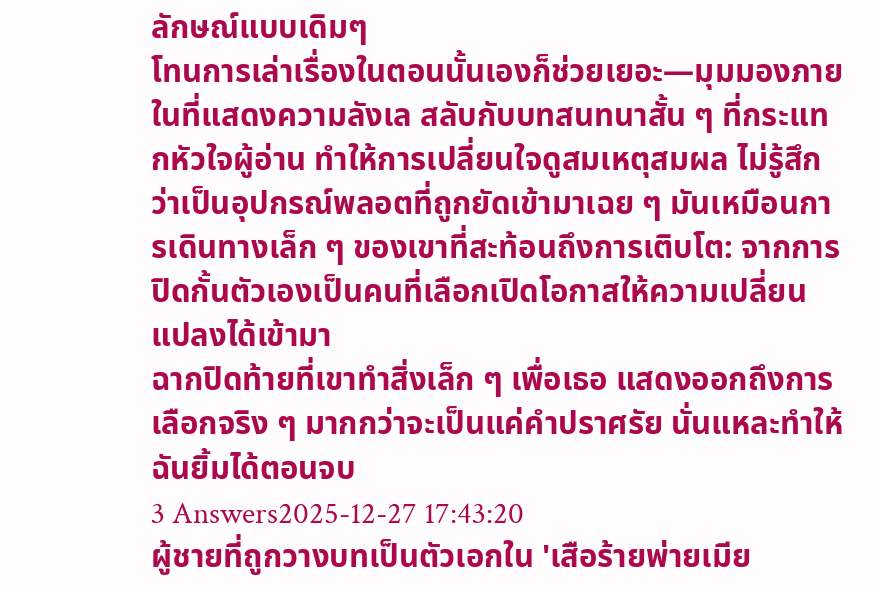ลักษณ์แบบเดิมๆ
โทนการเล่าเรื่องในตอนนั้นเองก็ช่วยเยอะ—มุมมองภายในที่แสดงความลังเล สลับกับบทสนทนาสั้น ๆ ที่กระแทกหัวใจผู้อ่าน ทำให้การเปลี่ยนใจดูสมเหตุสมผล ไม่รู้สึกว่าเป็นอุปกรณ์พลอตที่ถูกยัดเข้ามาเฉย ๆ มันเหมือนการเดินทางเล็ก ๆ ของเขาที่สะท้อนถึงการเติบโต: จากการปิดกั้นตัวเองเป็นคนที่เลือกเปิดโอกาสให้ความเปลี่ยนแปลงได้เข้ามา
ฉากปิดท้ายที่เขาทำสิ่งเล็ก ๆ เพื่อเธอ แสดงออกถึงการเลือกจริง ๆ มากกว่าจะเป็นแค่คำปราศรัย นั่นแหละทำให้ฉันยิ้มได้ตอนจบ
3 Answers2025-12-27 17:43:20
ผู้ชายที่ถูกวางบทเป็นตัวเอกใน 'เสือร้ายพ่ายเมีย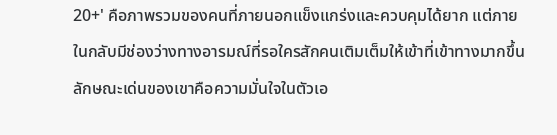20+' คือภาพรวมของคนที่ภายนอกแข็งแกร่งและควบคุมได้ยาก แต่ภายในกลับมีช่องว่างทางอารมณ์ที่รอใครสักคนเติมเต็มให้เข้าที่เข้าทางมากขึ้น
ลักษณะเด่นของเขาคือความมั่นใจในตัวเอ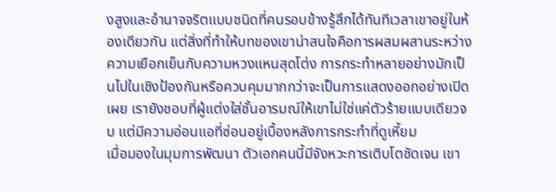งสูงและอำนาจจริตแบบชนิดที่คนรอบข้างรู้สึกได้ทันทีเวลาเขาอยู่ในห้องเดียวกัน แต่สิ่งที่ทำให้บทของเขาน่าสนใจคือการผสมผสานระหว่างความเยือกเย็นกับความหวงแหนสุดโต่ง การกระทำหลายอย่างมักเป็นไปในเชิงป้องกันหรือควบคุมมากกว่าจะเป็นการแสดงออกอย่างเปิดเผย เรายังชอบที่ผู้แต่งใส่ชั้นอารมณ์ให้เขาไม่ใช่แค่ตัวร้ายแบบเดียวจบ แต่มีความอ่อนแอที่ซ่อนอยู่เบื้องหลังการกระทำที่ดูเหี้ยม
เมื่อมองในมุมการพัฒนา ตัวเอกคนนี้มีจังหวะการเติบโตชัดเจน เขา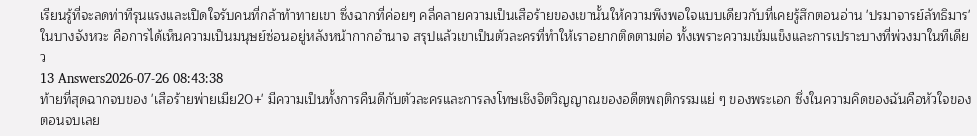เรียนรู้ที่จะลดท่าทีรุนแรงและเปิดใจรับคนที่กล้าท้าทายเขา ซึ่งฉากที่ค่อยๆ คลี่คลายความเป็นเสือร้ายของเขานั้นให้ความพึงพอใจแบบเดียวกับที่เคยรู้สึกตอนอ่าน 'ปรมาจารย์ลัทธิมาร' ในบางจังหวะ คือการได้เห็นความเป็นมนุษย์ซ่อนอยู่หลังหน้ากากอำนาจ สรุปแล้วเขาเป็นตัวละครที่ทำให้เราอยากติดตามต่อ ทั้งเพราะความเข้มแข็งและการเปราะบางที่พ่วงมาในทีเดียว
13 Answers2026-07-26 08:43:38
ท้ายที่สุดฉากจบของ 'เสือร้ายพ่ายเมีย20+' มีความเป็นทั้งการคืนดีกับตัวละครและการลงโทษเชิงจิตวิญญาณของอดีตพฤติกรรมแย่ ๆ ของพระเอก ซึ่งในความคิดของฉันคือหัวใจของตอนจบเลย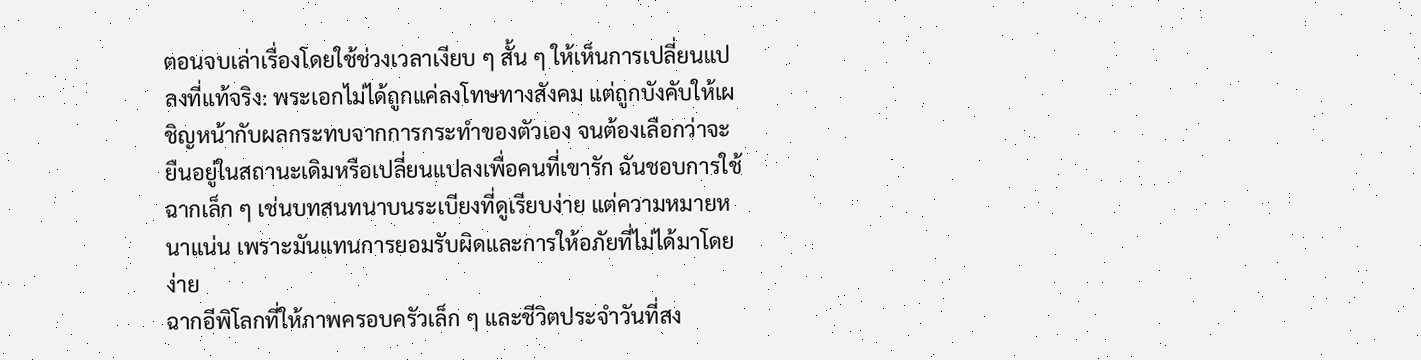ตอนจบเล่าเรื่องโดยใช้ช่วงเวลาเงียบ ๆ สั้น ๆ ให้เห็นการเปลี่ยนแปลงที่แท้จริง: พระเอกไม่ได้ถูกแค่ลงโทษทางสังคม แต่ถูกบังคับให้เผชิญหน้ากับผลกระทบจากการกระทำของตัวเอง จนต้องเลือกว่าจะยืนอยู่ในสถานะเดิมหรือเปลี่ยนแปลงเพื่อคนที่เขารัก ฉันชอบการใช้ฉากเล็ก ๆ เช่นบทสนทนาบนระเบียงที่ดูเรียบง่าย แต่ความหมายหนาแน่น เพราะมันแทนการยอมรับผิดและการให้อภัยที่ไม่ได้มาโดยง่าย
ฉากอีพิโลกที่ให้ภาพครอบครัวเล็ก ๆ และชีวิตประจำวันที่สง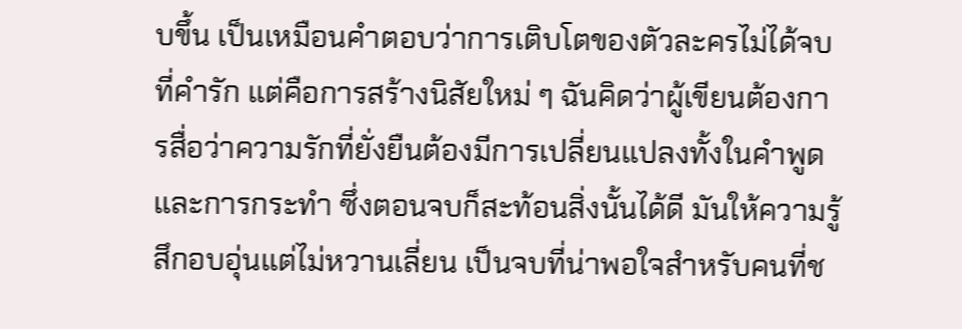บขึ้น เป็นเหมือนคำตอบว่าการเติบโตของตัวละครไม่ได้จบที่คำรัก แต่คือการสร้างนิสัยใหม่ ๆ ฉันคิดว่าผู้เขียนต้องการสื่อว่าความรักที่ยั่งยืนต้องมีการเปลี่ยนแปลงทั้งในคำพูดและการกระทำ ซึ่งตอนจบก็สะท้อนสิ่งนั้นได้ดี มันให้ความรู้สึกอบอุ่นแต่ไม่หวานเลี่ยน เป็นจบที่น่าพอใจสำหรับคนที่ช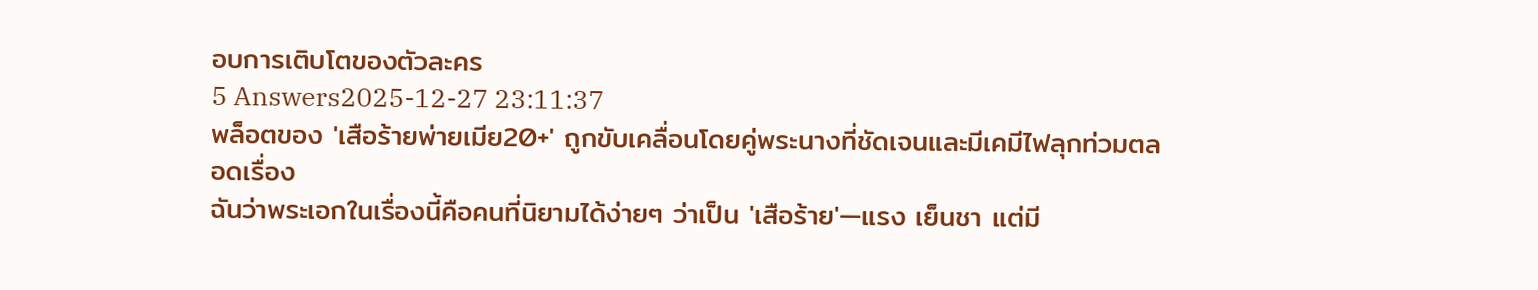อบการเติบโตของตัวละคร
5 Answers2025-12-27 23:11:37
พล็อตของ 'เสือร้ายพ่ายเมีย20+' ถูกขับเคลื่อนโดยคู่พระนางที่ชัดเจนและมีเคมีไฟลุกท่วมตลอดเรื่อง
ฉันว่าพระเอกในเรื่องนี้คือคนที่นิยามได้ง่ายๆ ว่าเป็น 'เสือร้าย'—แรง เย็นชา แต่มี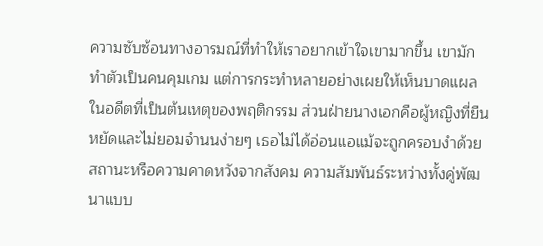ความซับซ้อนทางอารมณ์ที่ทำให้เราอยากเข้าใจเขามากขึ้น เขามักทำตัวเป็นคนคุมเกม แต่การกระทำหลายอย่างเผยให้เห็นบาดแผลในอดีตที่เป็นต้นเหตุของพฤติกรรม ส่วนฝ่ายนางเอกคือผู้หญิงที่ยืนหยัดและไม่ยอมจำนนง่ายๆ เธอไม่ได้อ่อนแอแม้จะถูกครอบงำด้วยสถานะหรือความคาดหวังจากสังคม ความสัมพันธ์ระหว่างทั้งคู่พัฒนาแบบ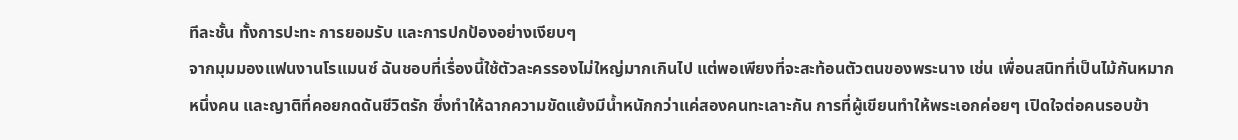ทีละชั้น ทั้งการปะทะ การยอมรับ และการปกป้องอย่างเงียบๆ
จากมุมมองแฟนงานโรแมนซ์ ฉันชอบที่เรื่องนี้ใช้ตัวละครรองไม่ใหญ่มากเกินไป แต่พอเพียงที่จะสะท้อนตัวตนของพระนาง เช่น เพื่อนสนิทที่เป็นไม้กันหมากหนึ่งคน และญาติที่คอยกดดันชีวิตรัก ซึ่งทำให้ฉากความขัดแย้งมีน้ำหนักกว่าแค่สองคนทะเลาะกัน การที่ผู้เขียนทำให้พระเอกค่อยๆ เปิดใจต่อคนรอบข้า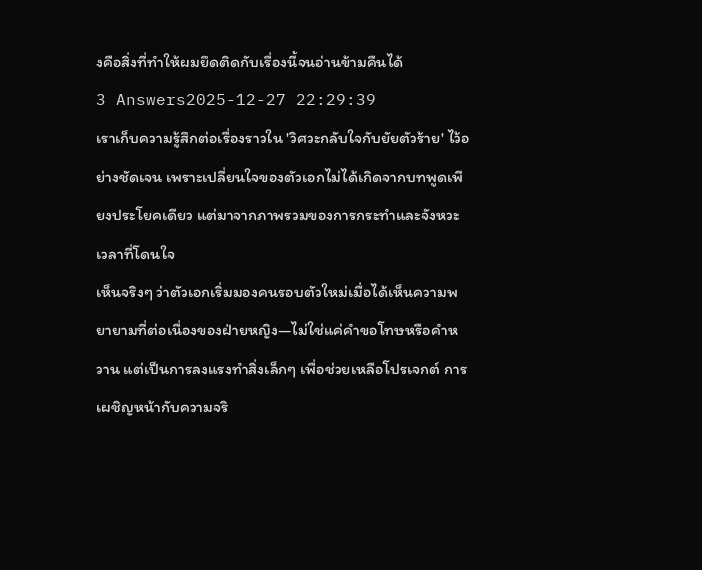งคือสิ่งที่ทำให้ผมยึดติดกับเรื่องนี้จนอ่านข้ามคืนได้
3 Answers2025-12-27 22:29:39
เราเก็บความรู้สึกต่อเรื่องราวใน 'วิศวะกลับใจกับยัยตัวร้าย' ไว้อย่างชัดเจน เพราะเปลี่ยนใจของตัวเอกไม่ได้เกิดจากบทพูดเพียงประโยคเดียว แต่มาจากภาพรวมของการกระทำและจังหวะเวลาที่โดนใจ
เห็นจริงๆ ว่าตัวเอกเริ่มมองคนรอบตัวใหม่เมื่อได้เห็นความพยายามที่ต่อเนื่องของฝ่ายหญิง—ไม่ใช่แค่คำขอโทษหรือคำหวาน แต่เป็นการลงแรงทำสิ่งเล็กๆ เพื่อช่วยเหลือโปรเจกต์ การเผชิญหน้ากับความจริ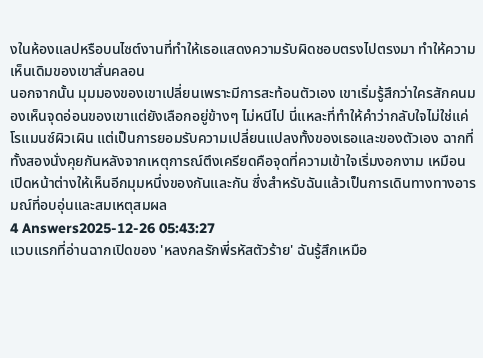งในห้องแลปหรือบนไซต์งานที่ทำให้เธอแสดงความรับผิดชอบตรงไปตรงมา ทำให้ความเห็นเดิมของเขาสั่นคลอน
นอกจากนั้น มุมมองของเขาเปลี่ยนเพราะมีการสะท้อนตัวเอง เขาเริ่มรู้สึกว่าใครสักคนมองเห็นจุดอ่อนของเขาแต่ยังเลือกอยู่ข้างๆ ไม่หนีไป นี่แหละที่ทำให้คำว่ากลับใจไม่ใช่แค่โรแมนซ์ผิวเผิน แต่เป็นการยอมรับความเปลี่ยนแปลงทั้งของเธอและของตัวเอง ฉากที่ทั้งสองนั่งคุยกันหลังจากเหตุการณ์ตึงเครียดคือจุดที่ความเข้าใจเริ่มงอกงาม เหมือนเปิดหน้าต่างให้เห็นอีกมุมหนึ่งของกันและกัน ซึ่งสำหรับฉันแล้วเป็นการเดินทางทางอารมณ์ที่อบอุ่นและสมเหตุสมผล
4 Answers2025-12-26 05:43:27
แวบแรกที่อ่านฉากเปิดของ 'หลงกลรักพี่รหัสตัวร้าย' ฉันรู้สึกเหมือ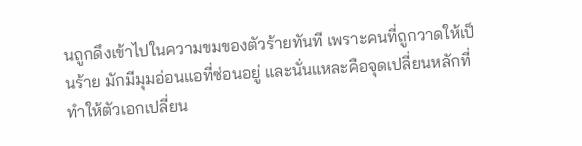นถูกดึงเข้าไปในความขมของตัวร้ายทันที เพราะคนที่ถูกวาดให้เป็นร้าย มักมีมุมอ่อนแอที่ซ่อนอยู่ และนั่นแหละคือจุดเปลี่ยนหลักที่ทำให้ตัวเอกเปลี่ยน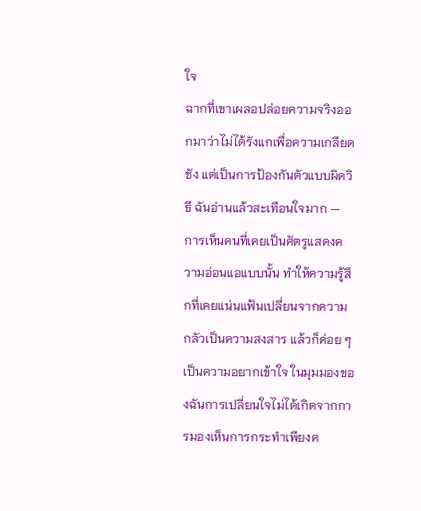ใจ
ฉากที่เขาเผลอปล่อยความจริงออกมาว่าไม่ได้รังแกเพื่อความเกลียดชัง แต่เป็นการป้องกันตัวแบบผิดวิธี ฉันอ่านแล้วสะเทือนใจมาก — การเห็นคนที่เคยเป็นศัตรูแสดงความอ่อนแอแบบนั้น ทำให้ความรู้สึกที่เคยแน่นแฟ้นเปลี่ยนจากความกลัวเป็นความสงสาร แล้วก็ค่อย ๆ เป็นความอยากเข้าใจ ในมุมมองของฉันการเปลี่ยนใจไม่ได้เกิดจากการมองเห็นการกระทำเพียงค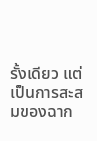รั้งเดียว แต่เป็นการสะสมของฉาก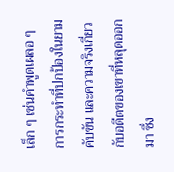เล็ก ๆ เช่นคำพูดเผลอ ๆ การกระทำที่ปกป้องในยามคับขัน และความจริงเกี่ยวกับอดีตของเขาที่หลุดออกมา ซึ่ง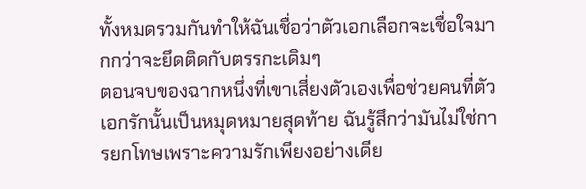ทั้งหมดรวมกันทำให้ฉันเชื่อว่าตัวเอกเลือกจะเชื่อใจมากกว่าจะยึดติดกับตรรกะเดิมๆ
ตอนจบของฉากหนึ่งที่เขาเสี่ยงตัวเองเพื่อช่วยคนที่ตัวเอกรักนั้นเป็นหมุดหมายสุดท้าย ฉันรู้สึกว่ามันไม่ใช่การยกโทษเพราะความรักเพียงอย่างเดีย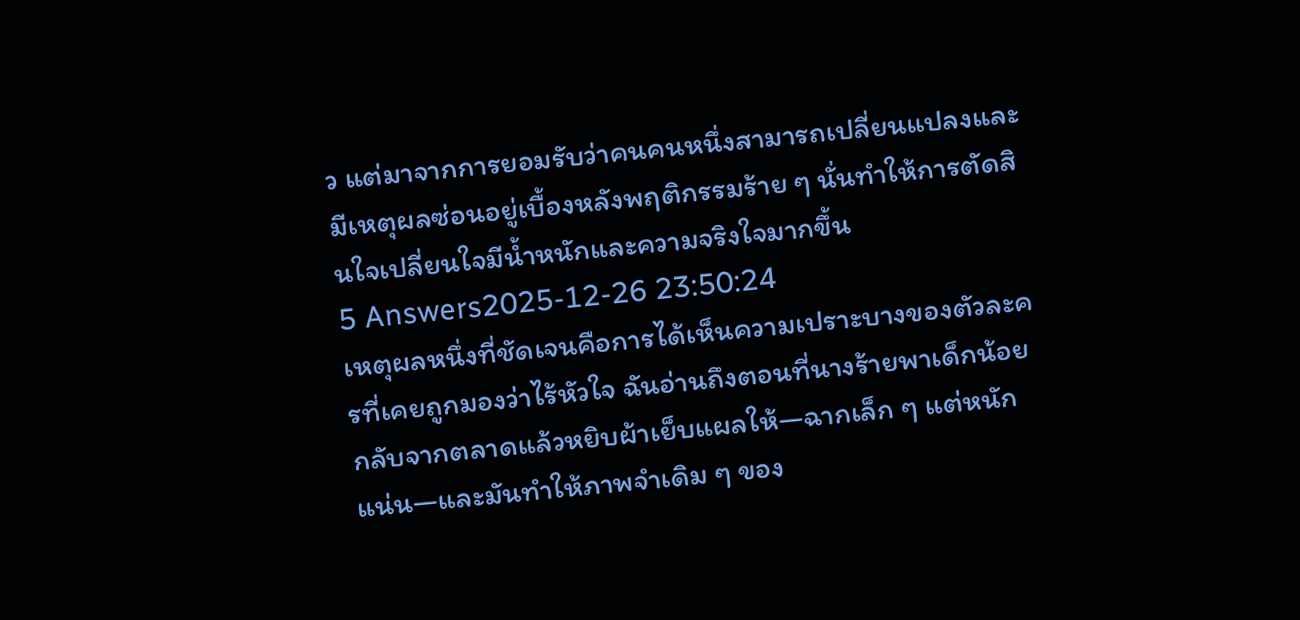ว แต่มาจากการยอมรับว่าคนคนหนึ่งสามารถเปลี่ยนแปลงและมีเหตุผลซ่อนอยู่เบื้องหลังพฤติกรรมร้าย ๆ นั่นทำให้การตัดสินใจเปลี่ยนใจมีน้ำหนักและความจริงใจมากขึ้น
5 Answers2025-12-26 23:50:24
เหตุผลหนึ่งที่ชัดเจนคือการได้เห็นความเปราะบางของตัวละครที่เคยถูกมองว่าไร้หัวใจ ฉันอ่านถึงตอนที่นางร้ายพาเด็กน้อยกลับจากตลาดแล้วหยิบผ้าเย็บแผลให้—ฉากเล็ก ๆ แต่หนักแน่น—และมันทำให้ภาพจำเดิม ๆ ของ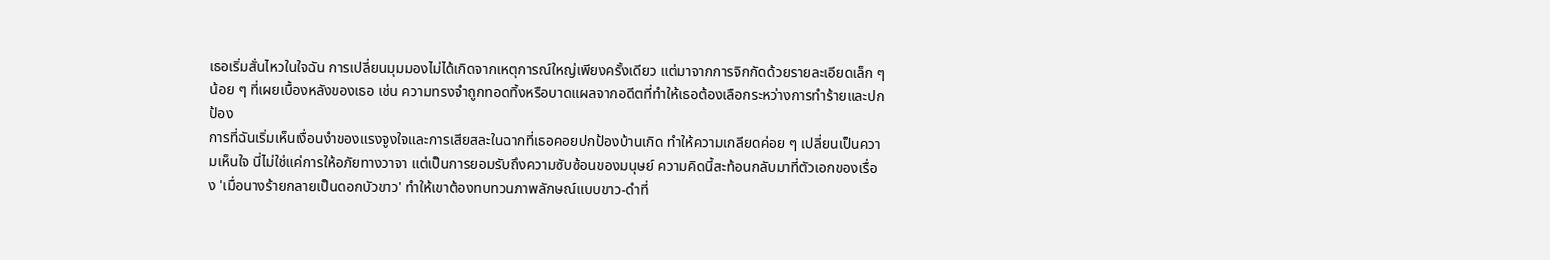เธอเริ่มสั่นไหวในใจฉัน การเปลี่ยนมุมมองไม่ได้เกิดจากเหตุการณ์ใหญ่เพียงครั้งเดียว แต่มาจากการจิกกัดด้วยรายละเอียดเล็ก ๆ น้อย ๆ ที่เผยเบื้องหลังของเธอ เช่น ความทรงจำถูกทอดทิ้งหรือบาดแผลจากอดีตที่ทำให้เธอต้องเลือกระหว่างการทำร้ายและปกป้อง
การที่ฉันเริ่มเห็นเงื่อนงำของแรงจูงใจและการเสียสละในฉากที่เธอคอยปกป้องบ้านเกิด ทำให้ความเกลียดค่อย ๆ เปลี่ยนเป็นความเห็นใจ นี่ไม่ใช่แค่การให้อภัยทางวาจา แต่เป็นการยอมรับถึงความซับซ้อนของมนุษย์ ความคิดนี้สะท้อนกลับมาที่ตัวเอกของเรื่อง 'เมื่อนางร้ายกลายเป็นดอกบัวขาว' ทำให้เขาต้องทบทวนภาพลักษณ์แบบขาว-ดำที่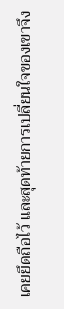เคยยึดถือไว้ และสุดท้ายการเปลี่ยนใจของเขาจึง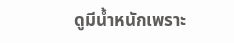ดูมีน้ำหนักเพราะ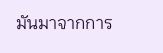มันมาจากการ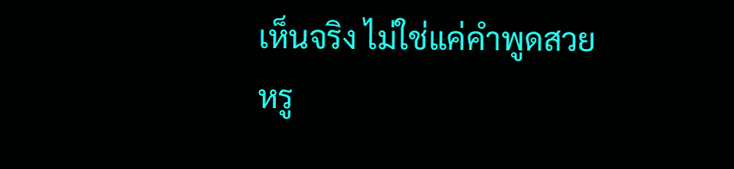เห็นจริง ไม่ใช่แค่คำพูดสวยหรู